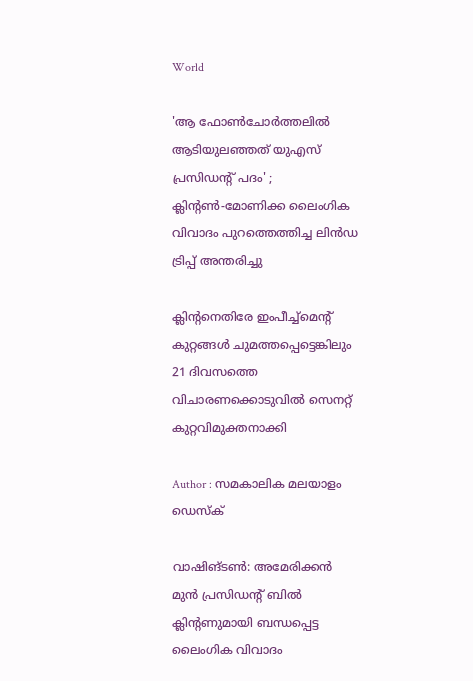World

'ആ ഫോണ്‍ചോര്‍ത്തലില്‍ ആടിയുലഞ്ഞത് യുഎസ് പ്രസിഡന്റ് പദം' ; ക്ലിന്റണ്‍-മോണിക്ക ലൈംഗിക വിവാദം പുറത്തെത്തിച്ച ലിന്‍ഡ ട്രിപ്പ് അന്തരിച്ചു

ക്ലിന്റനെതിരേ ഇംപീച്ച്‌മെന്റ് കുറ്റങ്ങള്‍ ചുമത്തപ്പെട്ടെങ്കിലും 21 ദിവസത്തെ വിചാരണക്കൊടുവില്‍ സെനറ്റ് കുറ്റവിമുക്തനാക്കി

Author : സമകാലിക മലയാളം ഡെസ്ക്

വാഷിങ്ടണ്‍: അമേരിക്കന്‍ മുന്‍ പ്രസിഡന്റ് ബില്‍ ക്ലിന്റണുമായി ബന്ധപ്പെട്ട ലൈംഗിക വിവാദം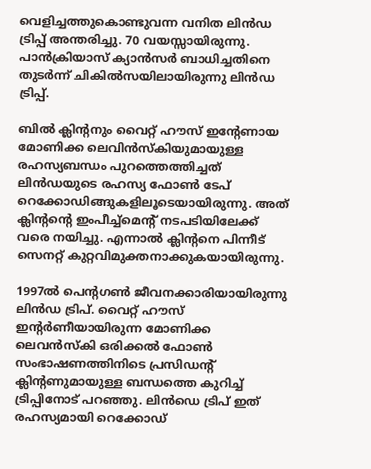വെളിച്ചത്തുകൊണ്ടുവന്ന വനിത ലിന്‍ഡ ട്രിപ്പ് അന്തരിച്ചു. 70 വയസ്സായിരുന്നു. പാന്‍ക്രിയാസ് ക്യാന്‍സര്‍ ബാധിച്ചതിനെ തുടര്‍ന്ന് ചികില്‍സയിലായിരുന്നു ലിന്‍ഡ ട്രിപ്പ്.

ബില്‍ ക്ലിന്റനും വൈറ്റ് ഹൗസ് ഇന്റേണായ മോണിക്ക ലെവിന്‍സ്‌കിയുമായുള്ള രഹസ്യബന്ധം പുറത്തെത്തിച്ചത് ലിന്‍ഡയുടെ രഹസ്യ ഫോണ്‍ ടേപ് റെക്കോഡിങ്ങുകളിലൂടെയായിരുന്നു. അത് ക്ലിന്റന്റെ ഇംപീച്ച്‌മെന്റ് നടപടിയിലേക്ക് വരെ നയിച്ചു. എന്നാല്‍ ക്ലിന്റനെ പിന്നീട് സെനറ്റ് കുറ്റവിമുക്തനാക്കുകയായിരുന്നു.

1997ല്‍ പെന്റഗണ്‍ ജീവനക്കാരിയായിരുന്നു ലിന്‍ഡ ട്രിപ്. വൈറ്റ് ഹൗസ് ഇന്റര്‍ണീയായിരുന്ന മോണിക്ക ലെവന്‍സ്‌കി ഒരിക്കല്‍ ഫോണ്‍ സംഭാഷണത്തിനിടെ പ്രസിഡന്റ് ക്ലിന്റണുമായുള്ള ബന്ധത്തെ കുറിച്ച് ട്രിപ്പിനോട് പറഞ്ഞു. ലിന്‍ഡെ ട്രിപ് ഇത് രഹസ്യമായി റെക്കോഡ്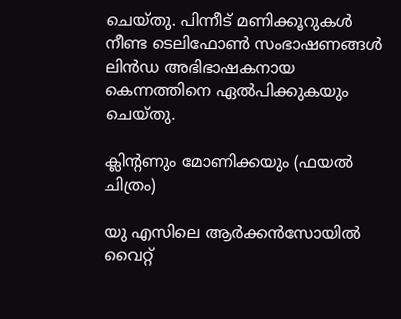ചെയ്തു. പിന്നീട് മണിക്കൂറുകള്‍ നീണ്ട ടെലിഫോണ്‍ സംഭാഷണങ്ങള്‍ ലിന്‍ഡ അഭിഭാഷകനായ കെന്നത്തിനെ ഏല്‍പിക്കുകയും ചെയ്തു.

ക്ലിന്റണും മോണിക്കയും (ഫയൽ ചിത്രം)

യു എസിലെ ആര്‍ക്കന്‍സോയില്‍ വൈറ്റ്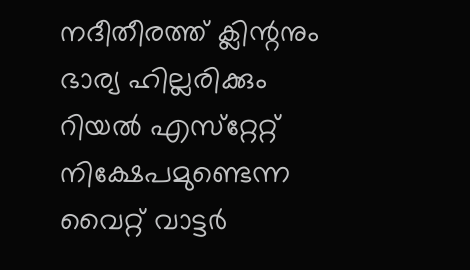നദീതീരത്ത് ക്ലിന്റനും ഭാര്യ ഹില്ലരിക്കും റിയല്‍ എസ്‌റ്റേറ്റ് നിക്ഷേപമുണ്ടെന്ന വൈറ്റ് വാട്ടര്‍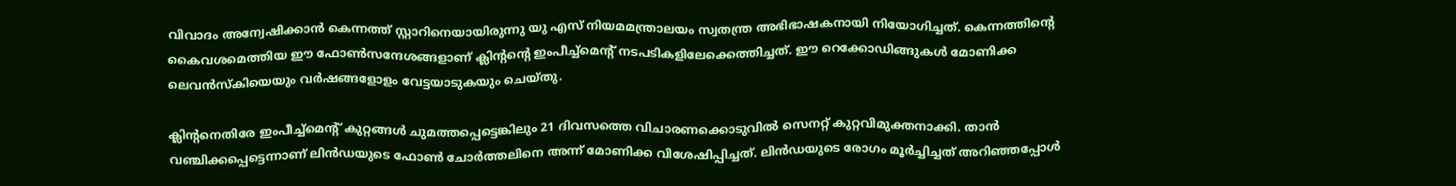വിവാദം അന്വേഷിക്കാന്‍ കെന്നത്ത് സ്റ്റാറിനെയായിരുന്നു യു എസ് നിയമമന്ത്രാലയം സ്വതന്ത്ര അഭിഭാഷകനായി നിയോഗിച്ചത്. കെന്നത്തിന്റെ കൈവശമെത്തിയ ഈ ഫോണ്‍സന്ദേശങ്ങളാണ് ക്ലിന്റന്റെ ഇംപീച്ച്‌മെന്റ് നടപടികളിലേക്കെത്തിച്ചത്. ഈ റെക്കോഡിങ്ങുകള്‍ മോണിക്ക ലെവന്‍സ്‌കിയെയും വര്‍ഷങ്ങളോളം വേട്ടയാടുകയും ചെയ്തു.

ക്ലിന്റനെതിരേ ഇംപീച്ച്‌മെന്റ് കുറ്റങ്ങള്‍ ചുമത്തപ്പെട്ടെങ്കിലും 21 ദിവസത്തെ വിചാരണക്കൊടുവില്‍ സെനറ്റ് കുറ്റവിമുക്തനാക്കി. താന്‍ വഞ്ചിക്കപ്പെട്ടെന്നാണ് ലിന്‍ഡയുടെ ഫോണ്‍ ചോര്‍ത്തലിനെ അന്ന് മോണിക്ക വിശേഷിപ്പിച്ചത്. ലിന്‍ഡയുടെ രോഗം മൂര്‍ച്ചിച്ചത് അറിഞ്ഞപ്പോള്‍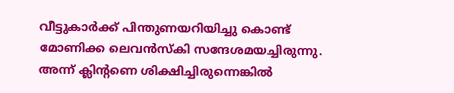വീട്ടുകാര്‍ക്ക് പിന്തുണയറിയിച്ചു കൊണ്ട് മോണിക്ക ലെവന്‍സ്‌കി സന്ദേശമയച്ചിരുന്നു. അന്ന് ക്ലിന്റണെ ശിക്ഷിച്ചിരുന്നെങ്കില്‍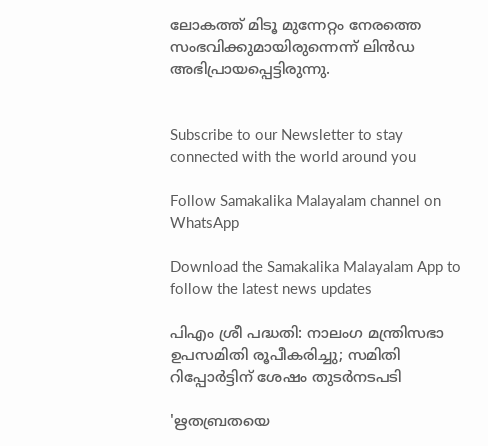ലോകത്ത് മിടൂ മുന്നേറ്റം നേരത്തെ സംഭവിക്കുമായിരുന്നെന്ന് ലിന്‍ഡ അഭിപ്രായപ്പെട്ടിരുന്നു.


Subscribe to our Newsletter to stay connected with the world around you

Follow Samakalika Malayalam channel on WhatsApp

Download the Samakalika Malayalam App to follow the latest news updates

പിഎം ശ്രീ പദ്ധതി: നാലംഗ മന്ത്രിസഭാ ഉപസമിതി രൂപീകരിച്ചു; സമിതി റിപ്പോര്‍ട്ടിന് ശേഷം തുടര്‍നടപടി

'ഋതബ്രതയെ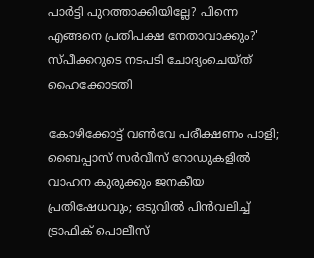പാര്‍ട്ടി പുറത്താക്കിയില്ലേ? പിന്നെ എങ്ങനെ പ്രതിപക്ഷ നേതാവാക്കും?' സ്പീക്കറുടെ നടപടി ചോദ്യംചെയ്ത് ഹൈക്കോടതി

കോഴിക്കോട്ട് വൺവേ പരീക്ഷണം പാളി; ബൈപ്പാസ് സർവീസ് റോഡുകളിൽ വാഹന കുരുക്കും ജനകീയ പ്രതിഷേധവും; ഒടുവിൽ പിൻവലിച്ച് ട്രാഫിക് പൊലീസ്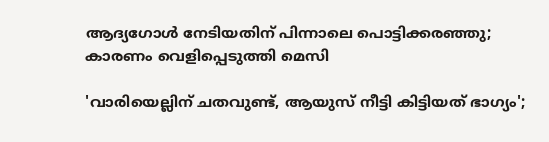ആദ്യഗോള്‍ നേടിയതിന് പിന്നാലെ പൊട്ടിക്കരഞ്ഞു; കാരണം വെളിപ്പെടുത്തി മെസി

'വാരിയെല്ലിന് ചതവുണ്ട്, ആയുസ് നീട്ടി കിട്ടിയത് ഭാഗ്യം';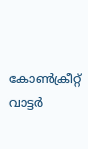കോൺക്രീറ്റ് വാട്ടർ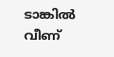ടാങ്കിൽ വീണ്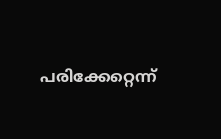പരിക്കേറ്റെന്ന്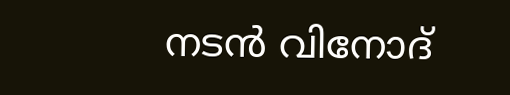നടൻ വിനോദ്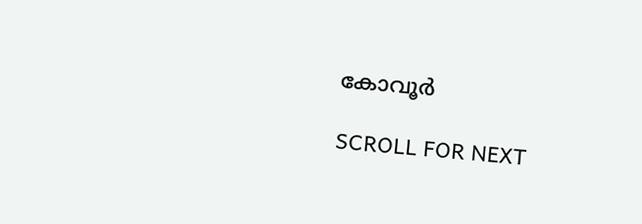കോവൂർ

SCROLL FOR NEXT